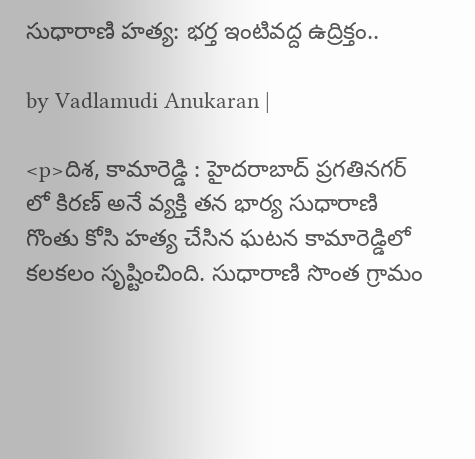సుధారాణి హత్య: భర్త ఇంటివద్ద ఉద్రిక్తం..

by Vadlamudi Anukaran |

<p>దిశ, కామారెడ్డి : హైదరాబాద్ ప్రగతినగర్ లో కిరణ్ అనే వ్యక్తి తన భార్య సుధారాణి గొంతు కోసి హత్య చేసిన ఘటన కామారెడ్డిలో కలకలం సృష్టించింది. సుధారాణి సొంత గ్రామం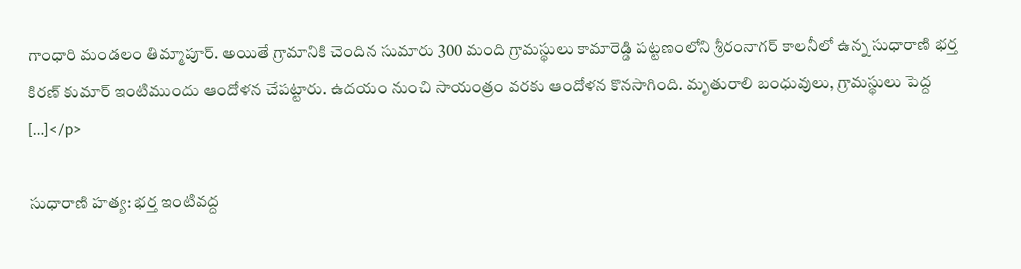గాంధారి మండలం తిమ్మాపూర్. అయితే గ్రామానికి చెందిన సుమారు 300 మంది గ్రామస్థులు కామారెడ్డి పట్టణంలోని శ్రీరంనాగర్ కాలనీలో ఉన్న సుధారాణి భర్త కిరణ్ కుమార్ ఇంటిముందు ఆందోళన చేపట్టారు. ఉదయం నుంచి సాయంత్రం వరకు ఆందోళన కొనసాగింది. మృతురాలి బంధువులు, గ్రామస్థులు పెద్ద […]</p>

సుధారాణి హత్య: భర్త ఇంటివద్ద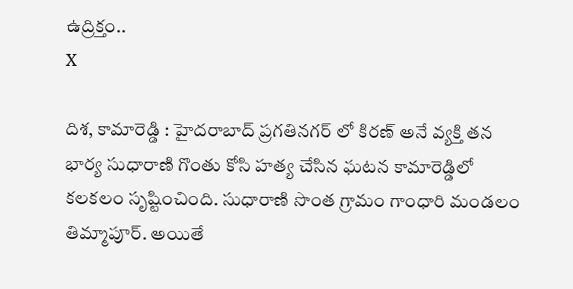ఉద్రిక్తం..
X

దిశ, కామారెడ్డి : హైదరాబాద్ ప్రగతినగర్ లో కిరణ్ అనే వ్యక్తి తన భార్య సుధారాణి గొంతు కోసి హత్య చేసిన ఘటన కామారెడ్డిలో కలకలం సృష్టించింది. సుధారాణి సొంత గ్రామం గాంధారి మండలం తిమ్మాపూర్. అయితే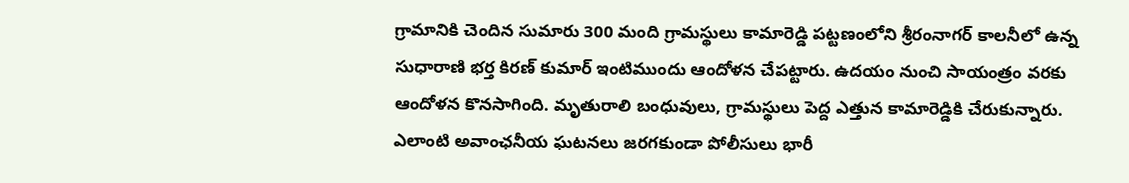గ్రామానికి చెందిన సుమారు 300 మంది గ్రామస్థులు కామారెడ్డి పట్టణంలోని శ్రీరంనాగర్ కాలనీలో ఉన్న సుధారాణి భర్త కిరణ్ కుమార్ ఇంటిముందు ఆందోళన చేపట్టారు. ఉదయం నుంచి సాయంత్రం వరకు ఆందోళన కొనసాగింది. మృతురాలి బంధువులు, గ్రామస్థులు పెద్ద ఎత్తున కామారెడ్డికి చేరుకున్నారు. ఎలాంటి అవాంఛనీయ ఘటనలు జరగకుండా పోలీసులు భారీ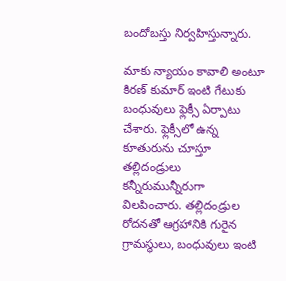బందోబస్తు నిర్వహిస్తున్నారు.

మాకు న్యాయం కావాలి అంటూ కిరణ్ కుమార్ ఇంటి గేటుకు బంధువులు ఫ్లెక్సీ ఏర్పాటు చేశారు. ఫ్లెక్సీలో ఉన్న కూతురును చూస్తూ తల్లిదండ్రులు కన్నీరుమున్నీరుగా విలపించారు. తల్లిదండ్రుల రోదనతో ఆగ్రహానికి గురైన గ్రామస్థులు, బంధువులు ఇంటి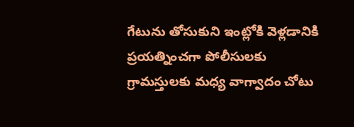గేటును తోసుకుని ఇంట్లోకి వెళ్లడానికి ప్రయత్నించగా పోలీసులకు గ్రామస్తులకు మధ్య వాగ్వాదం చోటు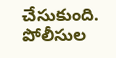చేసుకుంది. పోలీసుల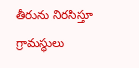తీరును నిరసిస్తూ గ్రామస్థులు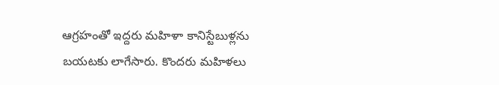ఆగ్రహంతో ఇద్దరు మహిళా కానిస్టేబుళ్లను బయటకు లాగేసారు. కొందరు మహిళలు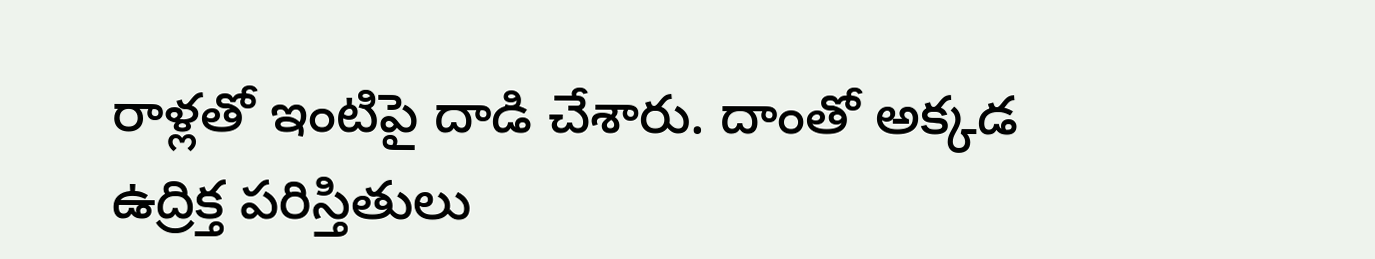రాళ్లతో ఇంటిపై దాడి చేశారు. దాంతో అక్కడ ఉద్రిక్త పరిస్తితులు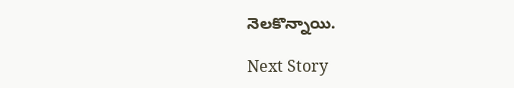నెలకొన్నాయి.

Next Story